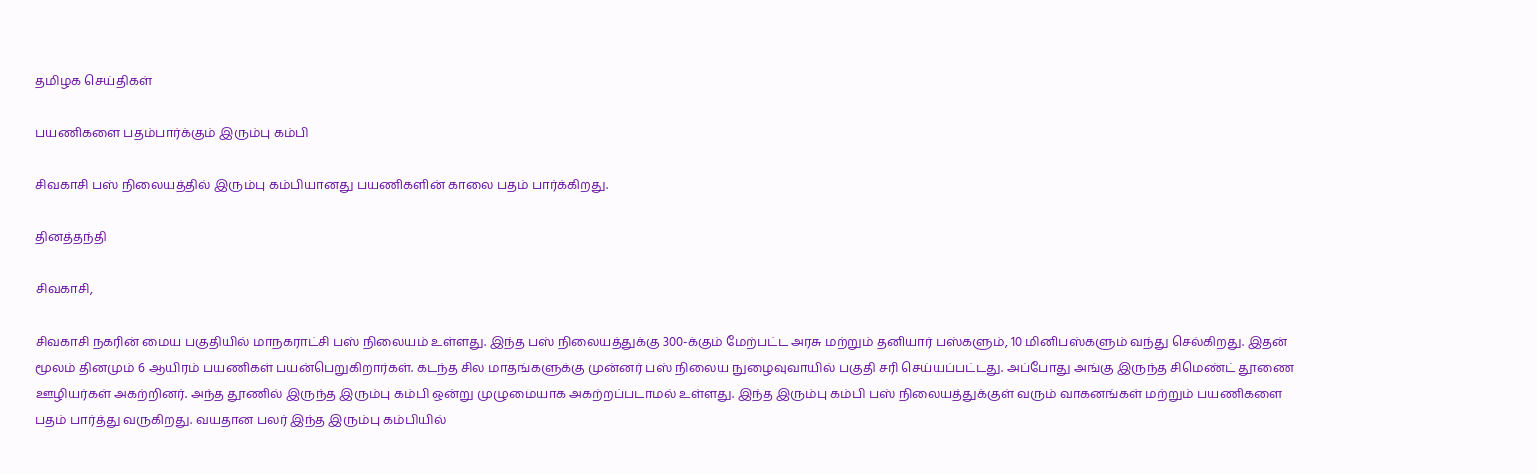தமிழக செய்திகள்

பயணிகளை பதம்பார்க்கும் இரும்பு கம்பி

சிவகாசி பஸ் நிலையத்தில் இரும்பு கம்பியானது பயணிகளின் காலை பதம் பார்க்கிறது.

தினத்தந்தி

சிவகாசி,

சிவகாசி நகரின் மைய பகுதியில் மாநகராட்சி பஸ் நிலையம் உள்ளது. இந்த பஸ் நிலையத்துக்கு 300-க்கும் மேற்பட்ட அரசு மற்றும் தனியார் பஸ்களும், 10 மினிபஸ்களும் வந்து செல்கிறது. இதன் மூலம் தினமும் 6 ஆயிரம் பயணிகள் பயன்பெறுகிறார்கள். கடந்த சில மாதங்களுக்கு முன்னர் பஸ் நிலைய நுழைவுவாயில் பகுதி சரி செய்யப்பட்டது. அப்போது அங்கு இருந்த சிமெண்ட் தூணை ஊழியர்கள் அகற்றினர். அந்த தூணில் இருந்த இரும்பு கம்பி ஒன்று முழுமையாக அகற்றப்படாமல் உள்ளது. இந்த இரும்பு கம்பி பஸ் நிலையத்துக்குள் வரும் வாகனங்கள் மற்றும் பயணிகளை பதம் பார்த்து வருகிறது. வயதான பலர் இந்த இரும்பு கம்பியில்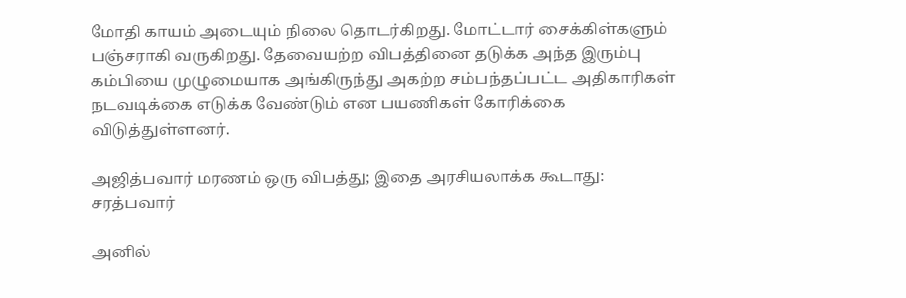மோதி காயம் அடையும் நிலை தொடர்கிறது. மோட்டார் சைக்கிள்களும் பஞ்சராகி வருகிறது. தேவையற்ற விபத்தினை தடுக்க அந்த இரும்பு கம்பியை முழுமையாக அங்கிருந்து அகற்ற சம்பந்தப்பட்ட அதிகாரிகள் நடவடிக்கை எடுக்க வேண்டும் என பயணிகள் கோரிக்கை விடுத்துள்ளனர்.

அஜித்பவார் மரணம் ஒரு விபத்து; இதை அரசியலாக்க கூடாது: சரத்பவார்

அனில்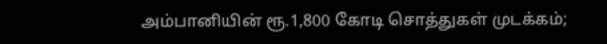அம்பானியின் ரூ.1,800 கோடி சொத்துகள் முடக்கம்;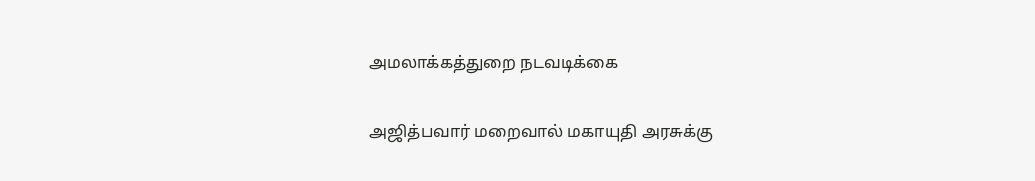அமலாக்கத்துறை நடவடிக்கை

அஜித்பவார் மறைவால் மகாயுதி அரசுக்கு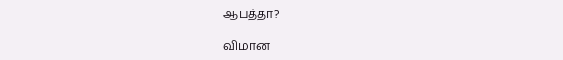ஆபத்தா?

விமான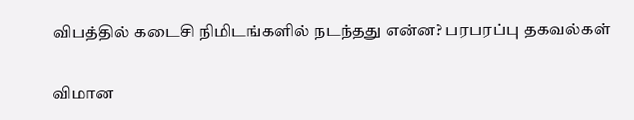விபத்தில் கடைசி நிமிடங்களில் நடந்தது என்ன? பரபரப்பு தகவல்கள்

விமான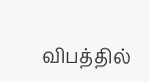விபத்தில்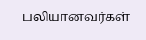பலியானவர்கள்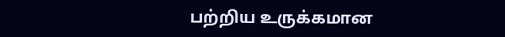பற்றிய உருக்கமான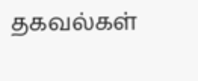தகவல்கள்